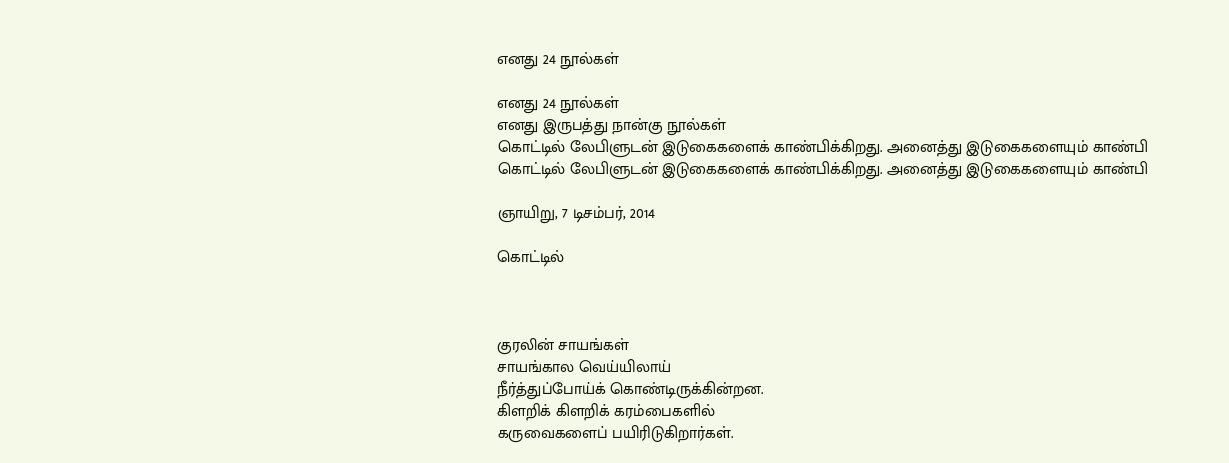எனது 24 நூல்கள்

எனது 24 நூல்கள்
எனது இருபத்து நான்கு நூல்கள்
கொட்டில் லேபிளுடன் இடுகைகளைக் காண்பிக்கிறது. அனைத்து இடுகைகளையும் காண்பி
கொட்டில் லேபிளுடன் இடுகைகளைக் காண்பிக்கிறது. அனைத்து இடுகைகளையும் காண்பி

ஞாயிறு, 7 டிசம்பர், 2014

கொட்டில்



குரலின் சாயங்கள்
சாயங்கால வெய்யிலாய்
நீர்த்துப்போய்க் கொண்டிருக்கின்றன.
கிளறிக் கிளறிக் கரம்பைகளில்
கருவைகளைப் பயிரிடுகிறார்கள்.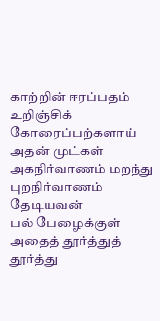காற்றின் ஈரப்பதம் உறிஞ்சிக்
கோரைப்பற்களாய் அதன் முட்கள்
அகநிர்வாணம் மறந்து
புறநிர்வாணம் தேடியவன்
பல் பேழைக்குள்
அதைத் தூர்த்துத் தூர்த்து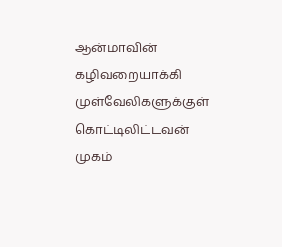ஆன்மாவின் கழிவறையாக்கி
முள்வேலிகளுக்குள் கொட்டிலிட்டவன்
முகம்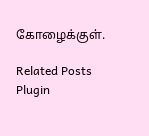கோழைக்குள்.

Related Posts Plugin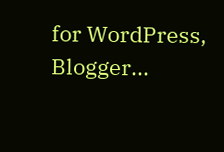for WordPress, Blogger...